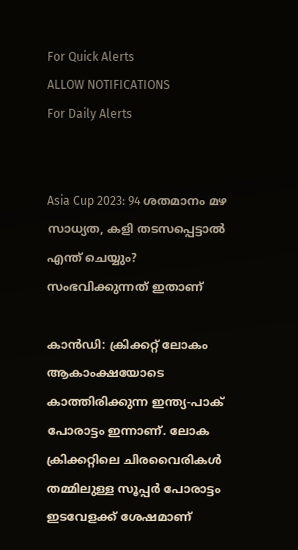For Quick Alerts
ALLOW NOTIFICATIONS
For Daily Alerts


Asia Cup 2023: 94 ശതമാനം മഴ സാധ്യത, കളി തടസപ്പെട്ടാല്‍ എന്ത് ചെയ്യും? സംഭവിക്കുന്നത് ഇതാണ്

കാന്‍ഡി: ക്രിക്കറ്റ് ലോകം ആകാംക്ഷയോടെ കാത്തിരിക്കുന്ന ഇന്ത്യ-പാക് പോരാട്ടം ഇന്നാണ്. ലോക ക്രിക്കറ്റിലെ ചിരവൈരികള്‍ തമ്മിലുള്ള സൂപ്പര്‍ പോരാട്ടം ഇടവേളക്ക് ശേഷമാണ്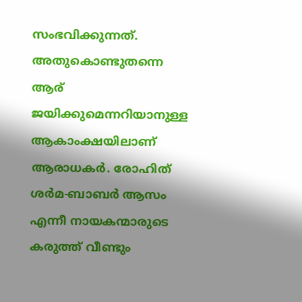സംഭവിക്കുന്നത്. അതുകൊണ്ടുതന്നെ ആര് ജയിക്കുമെന്നറിയാനുള്ള ആകാംക്ഷയിലാണ് ആരാധകര്‍. രോഹിത് ശര്‍മ-ബാബര്‍ ആസം എന്നീ നായകന്മാരുടെ കരുത്ത് വീണ്ടും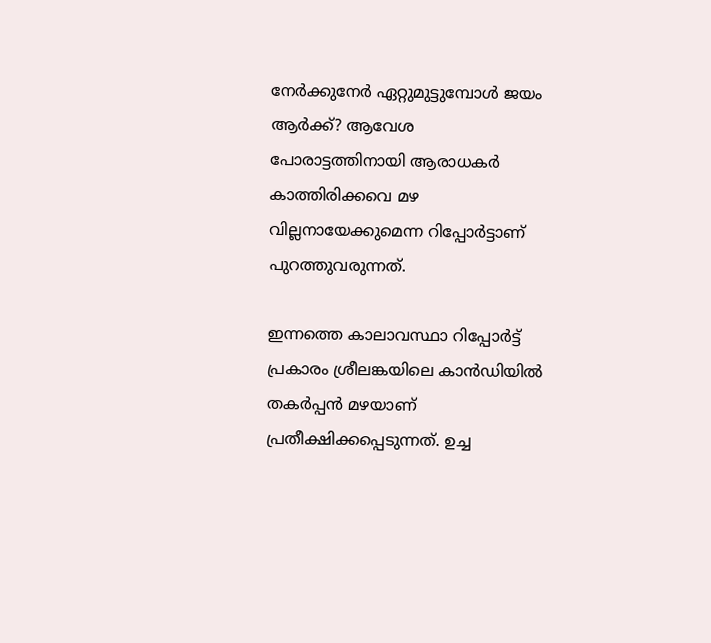നേര്‍ക്കുനേര്‍ ഏറ്റുമുട്ടുമ്പോള്‍ ജയം ആര്‍ക്ക്? ആവേശ പോരാട്ടത്തിനായി ആരാധകര്‍ കാത്തിരിക്കവെ മഴ വില്ലനായേക്കുമെന്ന റിപ്പോര്‍ട്ടാണ് പുറത്തുവരുന്നത്.

ഇന്നത്തെ കാലാവസ്ഥാ റിപ്പോര്‍ട്ട് പ്രകാരം ശ്രീലങ്കയിലെ കാന്‍ഡിയില്‍ തകര്‍പ്പന്‍ മഴയാണ് പ്രതീക്ഷിക്കപ്പെടുന്നത്. ഉച്ച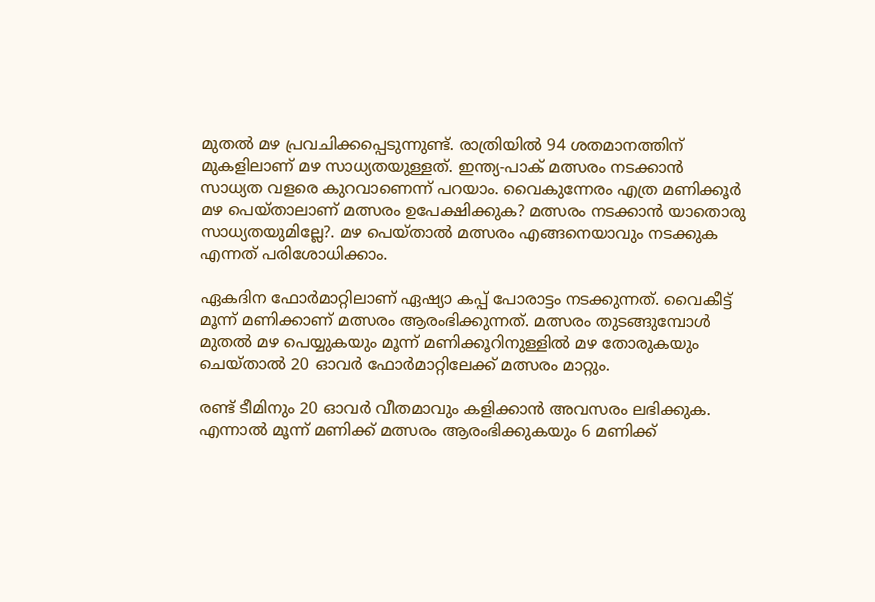മുതല്‍ മഴ പ്രവചിക്കപ്പെടുന്നുണ്ട്. രാത്രിയില്‍ 94 ശതമാനത്തിന് മുകളിലാണ് മഴ സാധ്യതയുള്ളത്. ഇന്ത്യ-പാക് മത്സരം നടക്കാന്‍ സാധ്യത വളരെ കുറവാണെന്ന് പറയാം. വൈകുന്നേരം എത്ര മണിക്കൂര്‍ മഴ പെയ്താലാണ് മത്സരം ഉപേക്ഷിക്കുക? മത്സരം നടക്കാന്‍ യാതൊരു സാധ്യതയുമില്ലേ?. മഴ പെയ്താല്‍ മത്സരം എങ്ങനെയാവും നടക്കുക എന്നത് പരിശോധിക്കാം.

ഏകദിന ഫോര്‍മാറ്റിലാണ് ഏഷ്യാ കപ്പ് പോരാട്ടം നടക്കുന്നത്. വൈകീട്ട് മൂന്ന് മണിക്കാണ് മത്സരം ആരംഭിക്കുന്നത്. മത്സരം തുടങ്ങുമ്പോള്‍ മുതല്‍ മഴ പെയ്യുകയും മൂന്ന് മണിക്കൂറിനുള്ളില്‍ മഴ തോരുകയും ചെയ്താല്‍ 20 ഓവര്‍ ഫോര്‍മാറ്റിലേക്ക് മത്സരം മാറ്റും.

രണ്ട് ടീമിനും 20 ഓവര്‍ വീതമാവും കളിക്കാന്‍ അവസരം ലഭിക്കുക. എന്നാല്‍ മൂന്ന് മണിക്ക് മത്സരം ആരംഭിക്കുകയും 6 മണിക്ക്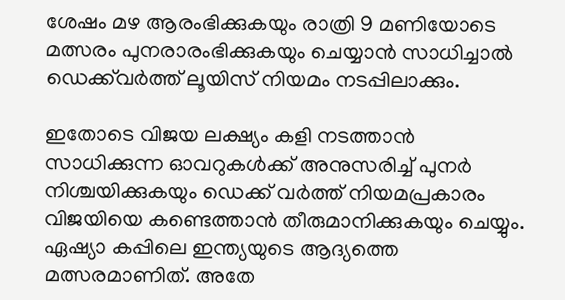ശേഷം മഴ ആരംഭിക്കുകയും രാത്രി 9 മണിയോടെ മത്സരം പുനരാരംഭിക്കുകയും ചെയ്യാന്‍ സാധിച്ചാല്‍ ഡെക്ക്‌വര്‍ത്ത് ലൂയിസ് നിയമം നടപ്പിലാക്കും.

ഇതോടെ വിജയ ലക്ഷ്യം കളി നടത്താന്‍ സാധിക്കുന്ന ഓവറുകള്‍ക്ക് അനുസരിച്ച് പുനര്‍ നിശ്ചയിക്കുകയും ഡെക്ക് വര്‍ത്ത് നിയമപ്രകാരം വിജയിയെ കണ്ടെത്താന്‍ തീരുമാനിക്കുകയും ചെയ്യും. ഏഷ്യാ കപ്പിലെ ഇന്ത്യയുടെ ആദ്യത്തെ മത്സരമാണിത്. അതേ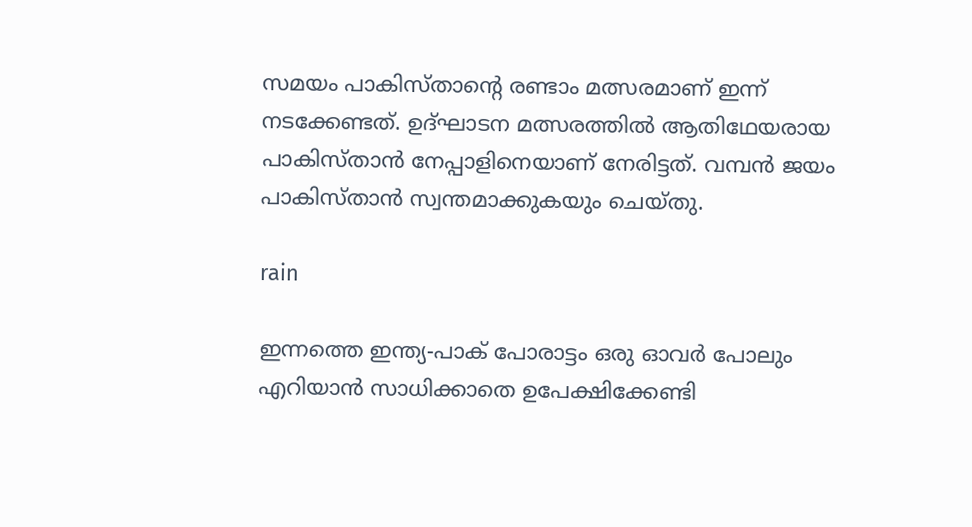സമയം പാകിസ്താന്റെ രണ്ടാം മത്സരമാണ് ഇന്ന് നടക്കേണ്ടത്. ഉദ്ഘാടന മത്സരത്തില്‍ ആതിഥേയരായ പാകിസ്താന്‍ നേപ്പാളിനെയാണ് നേരിട്ടത്. വമ്പന്‍ ജയം പാകിസ്താന്‍ സ്വന്തമാക്കുകയും ചെയ്തു.

rain

ഇന്നത്തെ ഇന്ത്യ-പാക് പോരാട്ടം ഒരു ഓവര്‍ പോലും എറിയാന്‍ സാധിക്കാതെ ഉപേക്ഷിക്കേണ്ടി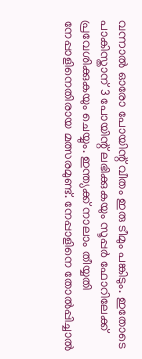വന്നാല്‍ ഓരോ പോയിന്റ് വീതം ഇരു ടീമും പങ്കിടും. ഇതോടെ പാകിസ്താന് 3 പോയിന്റ് ലഭിക്കുകയും സൂപ്പര്‍ ഫോറിലേക്ക് പ്രവേശിക്കുകയും ചെയ്യും. ഇന്ത്യക്ക് നാലാം തീയ്യതി നേപ്പാളിനെതിരായ മത്സരമുണ്ട്. നേപ്പാളിനെ തോല്‍പ്പിച്ചാല്‍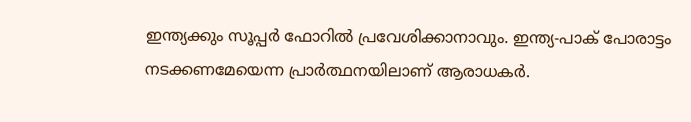ഇന്ത്യക്കും സൂപ്പര്‍ ഫോറില്‍ പ്രവേശിക്കാനാവും. ഇന്ത്യ-പാക് പോരാട്ടം നടക്കണമേയെന്ന പ്രാര്‍ത്ഥനയിലാണ് ആരാധകര്‍.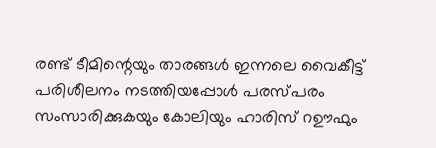രണ്ട് ടീമിന്റെയും താരങ്ങള്‍ ഇന്നലെ വൈകീട്ട് പരിശീലനം നടത്തിയപ്പോള്‍ പരസ്പരം സംസാരിക്കുകയും കോലിയും ഹാരിസ് റഊഫും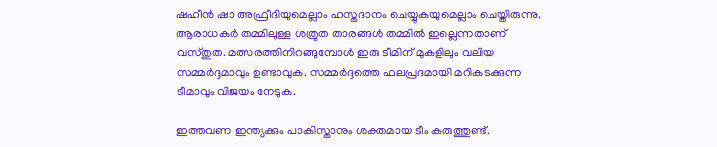ഷഹീന്‍ ഷാ അഫ്രീദിയുമെല്ലാം ഹസ്തദാനം ചെയ്യുകയുമെല്ലാം ചെയ്തിരുന്നു. ആരാധകര്‍ തമ്മിലുള്ള ശത്രുത താരങ്ങള്‍ തമ്മില്‍ ഇല്ലെന്നതാണ് വസ്തുത. മത്സരത്തിനിറങ്ങുമ്പോള്‍ ഇരു ടീമിന് മുകളിലും വലിയ സമ്മര്‍ദ്ദമാവും ഉണ്ടാവുക. സമ്മര്‍ദ്ദത്തെ ഫലപ്രദമായി മറികടക്കുന്ന ടീമാവും വിജയം നേടുക.

ഇത്തവണ ഇന്ത്യക്കും പാകിസ്താനും ശക്തമായ ടീം കരുത്തുണ്ട്.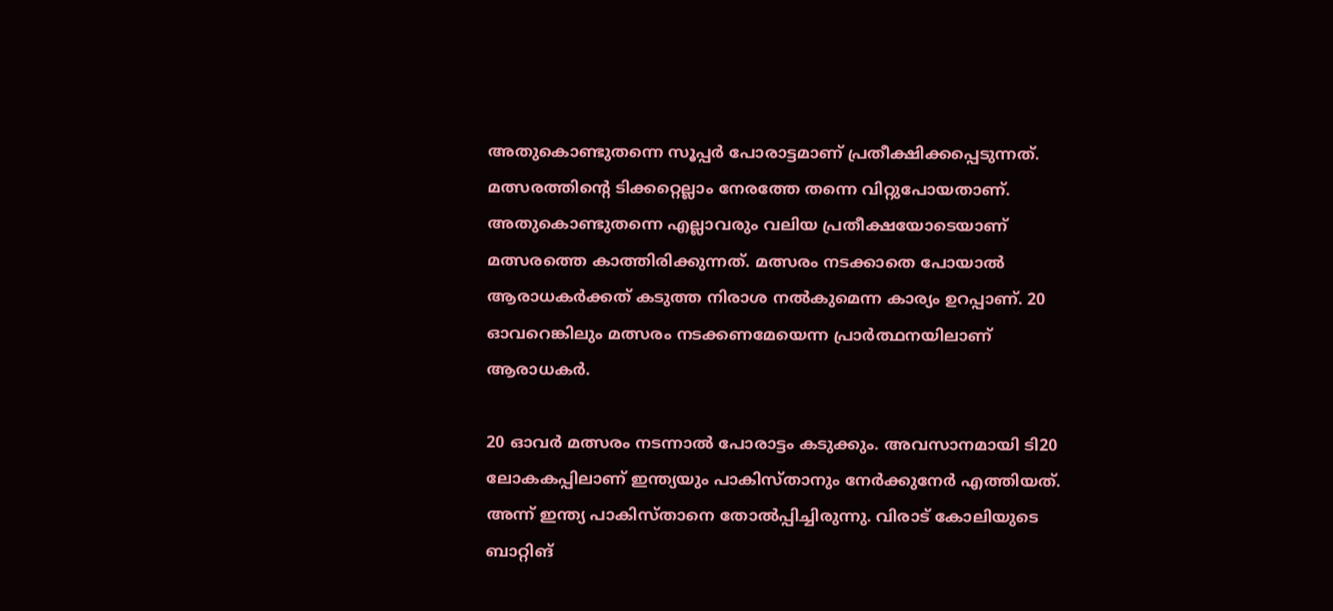അതുകൊണ്ടുതന്നെ സൂപ്പര്‍ പോരാട്ടമാണ് പ്രതീക്ഷിക്കപ്പെടുന്നത്. മത്സരത്തിന്റെ ടിക്കറ്റെല്ലാം നേരത്തേ തന്നെ വിറ്റുപോയതാണ്. അതുകൊണ്ടുതന്നെ എല്ലാവരും വലിയ പ്രതീക്ഷയോടെയാണ് മത്സരത്തെ കാത്തിരിക്കുന്നത്. മത്സരം നടക്കാതെ പോയാല്‍ ആരാധകര്‍ക്കത് കടുത്ത നിരാശ നല്‍കുമെന്ന കാര്യം ഉറപ്പാണ്. 20 ഓവറെങ്കിലും മത്സരം നടക്കണമേയെന്ന പ്രാര്‍ത്ഥനയിലാണ് ആരാധകര്‍.

20 ഓവര്‍ മത്സരം നടന്നാല്‍ പോരാട്ടം കടുക്കും. അവസാനമായി ടി20 ലോകകപ്പിലാണ് ഇന്ത്യയും പാകിസ്താനും നേര്‍ക്കുനേര്‍ എത്തിയത്. അന്ന് ഇന്ത്യ പാകിസ്താനെ തോല്‍പ്പിച്ചിരുന്നു. വിരാട് കോലിയുടെ ബാറ്റിങ്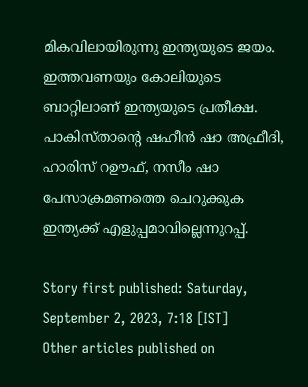മികവിലായിരുന്നു ഇന്ത്യയുടെ ജയം. ഇത്തവണയും കോലിയുടെ ബാറ്റിലാണ് ഇന്ത്യയുടെ പ്രതീക്ഷ. പാകിസ്താന്റെ ഷഹീന്‍ ഷാ അഫ്രീദി, ഹാരിസ് റഊഫ്, നസീം ഷാ പേസാക്രമണത്തെ ചെറുക്കുക ഇന്ത്യക്ക് എളുപ്പമാവില്ലെന്നുറപ്പ്.

Story first published: Saturday, September 2, 2023, 7:18 [IST]
Other articles published on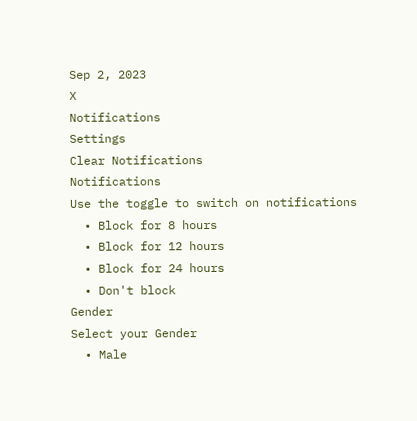Sep 2, 2023
X
Notifications
Settings
Clear Notifications
Notifications
Use the toggle to switch on notifications
  • Block for 8 hours
  • Block for 12 hours
  • Block for 24 hours
  • Don't block
Gender
Select your Gender
  • Male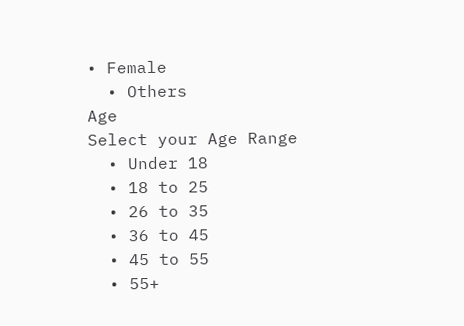• Female
  • Others
Age
Select your Age Range
  • Under 18
  • 18 to 25
  • 26 to 35
  • 36 to 45
  • 45 to 55
  • 55+